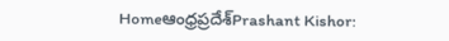Homeఆంధ్రప్రదేశ్‌Prashant Kishor: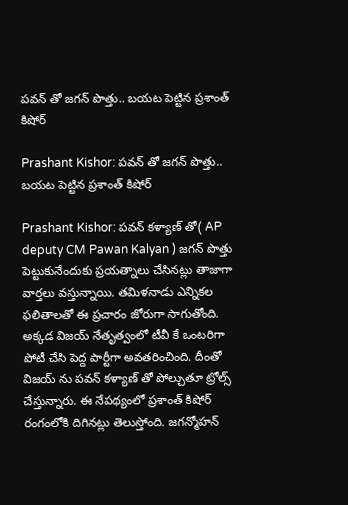పవన్ తో జగన్ పొత్తు.. బయట పెట్టిన ప్రశాంత్ కిషోర్

Prashant Kishor: పవన్ తో జగన్ పొత్తు.. బయట పెట్టిన ప్రశాంత్ కిషోర్

Prashant Kishor: పవన్ కళ్యాణ్ తో( AP deputy CM Pawan Kalyan ) జగన్ పొత్తు పెట్టుకునేందుకు ప్రయత్నాలు చేసినట్లు తాజాగా వార్తలు వస్తున్నాయి. తమిళనాడు ఎన్నికల ఫలితాలతో ఈ ప్రచారం జోరుగా సాగుతోంది. అక్కడ విజయ్ నేతృత్వంలో టీవీ కే ఒంటరిగా పోటీ చేసి పెద్ద పార్టీగా అవతరించింది. దీంతో విజయ్ ను పవన్ కళ్యాణ్ తో పోల్చుతూ ట్రోల్స్ చేస్తున్నారు. ఈ నేపథ్యంలో ప్రశాంత్ కిషోర్ రంగంలోకి దిగినట్లు తెలుస్తోంది. జగన్మోహన్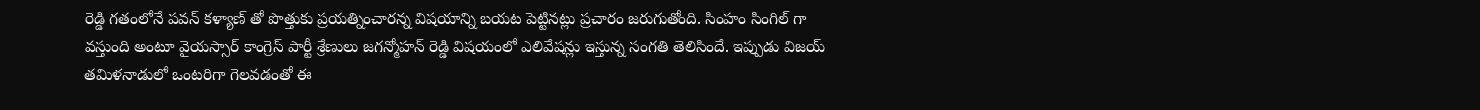రెడ్డి గతంలోనే పవన్ కళ్యాణ్ తో పొత్తుకు ప్రయత్నించారన్న విషయాన్ని బయట పెట్టినట్లు ప్రచారం జరుగుతోంది. సింహం సింగిల్ గా వస్తుంది అంటూ వైయస్సార్ కాంగ్రెస్ పార్టీ శ్రేణులు జగన్మోహన్ రెడ్డి విషయంలో ఎలివేషన్లు ఇస్తున్న సంగతి తెలిసిందే. ఇప్పుడు విజయ్ తమిళనాడులో ఒంటరిగా గెలవడంతో ఈ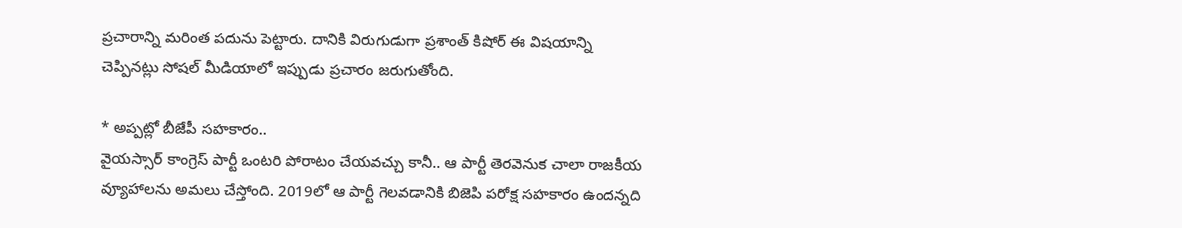ప్రచారాన్ని మరింత పదును పెట్టారు. దానికి విరుగుడుగా ప్రశాంత్ కిషోర్ ఈ విషయాన్ని చెప్పినట్లు సోషల్ మీడియాలో ఇప్పుడు ప్రచారం జరుగుతోంది.

* అప్పట్లో బీజేపీ సహకారం..
వైయస్సార్ కాంగ్రెస్ పార్టీ ఒంటరి పోరాటం చేయవచ్చు కానీ.. ఆ పార్టీ తెరవెనుక చాలా రాజకీయ వ్యూహాలను అమలు చేస్తోంది. 2019లో ఆ పార్టీ గెలవడానికి బిజెపి పరోక్ష సహకారం ఉందన్నది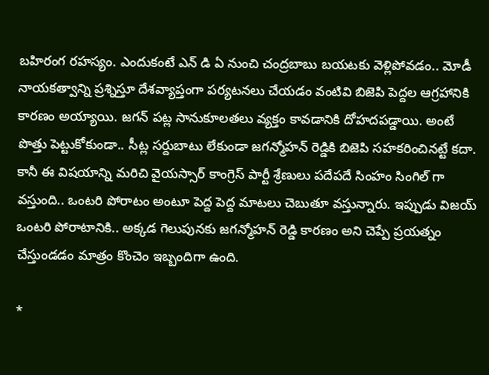బహిరంగ రహస్యం. ఎందుకంటే ఎన్ డి ఏ నుంచి చంద్రబాబు బయటకు వెళ్లిపోవడం.. మోడీ నాయకత్వాన్ని ప్రశ్నిస్తూ దేశవ్యాప్తంగా పర్యటనలు చేయడం వంటివి బిజెపి పెద్దల ఆగ్రహానికి కారణం అయ్యాయి. జగన్ పట్ల సానుకూలతలు వ్యక్తం కావడానికి దోహదపడ్డాయి. అంటే పొత్తు పెట్టుకోకుండా.. సీట్ల సర్దుబాటు లేకుండా జగన్మోహన్ రెడ్డికి బిజెపి సహకరించినట్టే కదా. కానీ ఈ విషయాన్ని మరిచి వైయస్సార్ కాంగ్రెస్ పార్టీ శ్రేణులు పదేపదే సింహం సింగిల్ గా వస్తుంది.. ఒంటరి పోరాటం అంటూ పెద్ద పెద్ద మాటలు చెబుతూ వస్తున్నారు. ఇప్పుడు విజయ్ ఒంటరి పోరాటానికి.. అక్కడ గెలుపునకు జగన్మోహన్ రెడ్డి కారణం అని చెప్పే ప్రయత్నం చేస్తుండడం మాత్రం కొంచెం ఇబ్బందిగా ఉంది.

*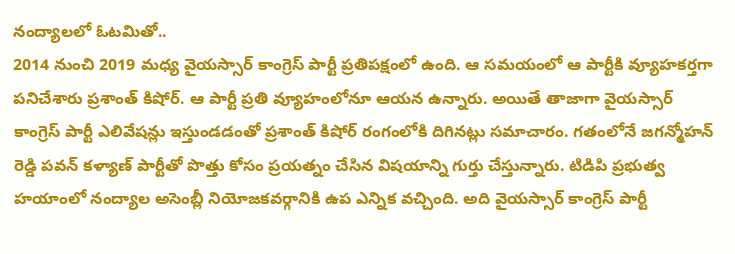నంద్యాలలో ఓటమితో..
2014 నుంచి 2019 మధ్య వైయస్సార్ కాంగ్రెస్ పార్టీ ప్రతిపక్షంలో ఉంది. ఆ సమయంలో ఆ పార్టీకి వ్యూహకర్తగా పనిచేశారు ప్రశాంత్ కిషోర్. ఆ పార్టీ ప్రతి వ్యూహంలోనూ ఆయన ఉన్నారు. అయితే తాజాగా వైయస్సార్ కాంగ్రెస్ పార్టీ ఎలివేషన్లు ఇస్తుండడంతో ప్రశాంత్ కిషోర్ రంగంలోకి దిగినట్లు సమాచారం. గతంలోనే జగన్మోహన్ రెడ్డి పవన్ కళ్యాణ్ పార్టీతో పొత్తు కోసం ప్రయత్నం చేసిన విషయాన్ని గుర్తు చేస్తున్నారు. టిడిపి ప్రభుత్వ హయాంలో నంద్యాల అసెంబ్లీ నియోజకవర్గానికి ఉప ఎన్నిక వచ్చింది. అది వైయస్సార్ కాంగ్రెస్ పార్టీ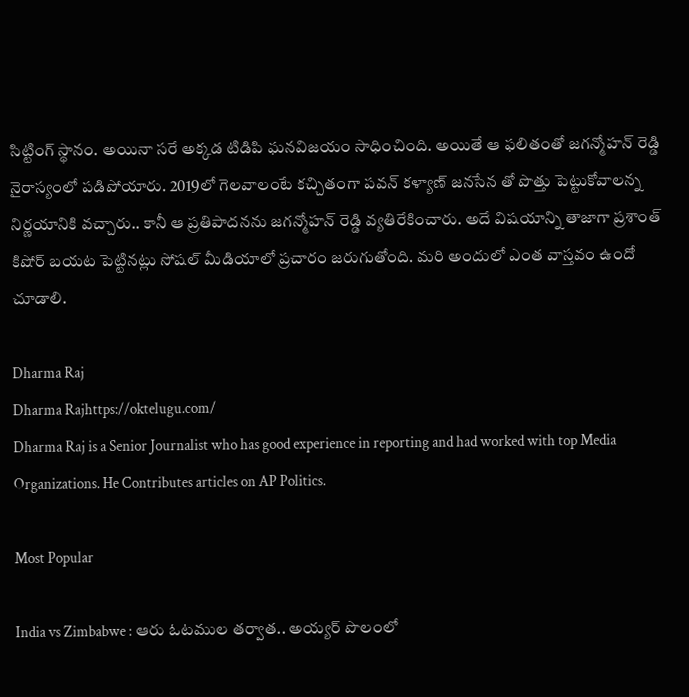సిట్టింగ్ స్థానం. అయినా సరే అక్కడ టిడిపి ఘనవిజయం సాధించింది. అయితే ఆ ఫలితంతో జగన్మోహన్ రెడ్డి నైరాస్యంలో పడిపోయారు. 2019లో గెలవాలంటే కచ్చితంగా పవన్ కళ్యాణ్ జనసేన తో పొత్తు పెట్టుకోవాలన్న నిర్ణయానికి వచ్చారు.. కానీ ఆ ప్రతిపాదనను జగన్మోహన్ రెడ్డి వ్యతిరేకించారు. అదే విషయాన్ని తాజాగా ప్రశాంత్ కిషోర్ బయట పెట్టినట్లు సోషల్ మీడియాలో ప్రచారం జరుగుతోంది. మరి అందులో ఎంత వాస్తవం ఉందో చూడాలి.

Dharma Raj
Dharma Rajhttps://oktelugu.com/
Dharma Raj is a Senior Journalist who has good experience in reporting and had worked with top Media Organizations. He Contributes articles on AP Politics.

Most Popular

India vs Zimbabwe : ఆరు ఓటముల తర్వాత.. అయ్యర్ పొలంలో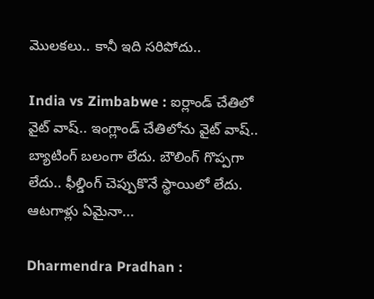మొలకలు.. కానీ ఇది సరిపోదు..

India vs Zimbabwe : ఐర్లాండ్ చేతిలో వైట్ వాష్.. ఇంగ్లాండ్ చేతిలోను వైట్ వాష్.. బ్యాటింగ్ బలంగా లేదు. బౌలింగ్ గొప్పగా లేదు.. ఫీల్డింగ్ చెప్పుకొనే స్థాయిలో లేదు. ఆటగాళ్లు ఏమైనా...

Dharmendra Pradhan :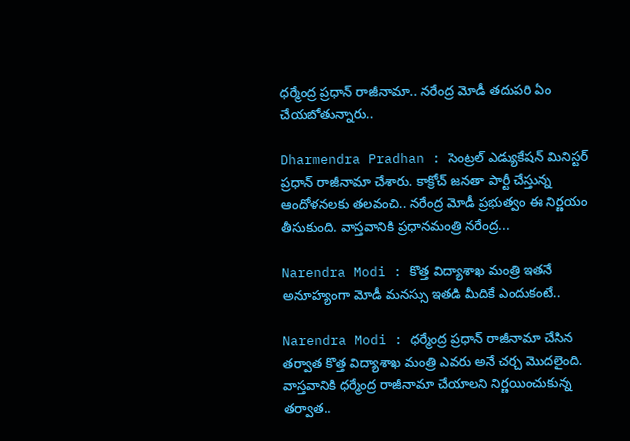ధర్మేంద్ర ప్రధాన్ రాజీనామా.. నరేంద్ర మోడీ తదుపరి ఏం చేయబోతున్నారు..

Dharmendra Pradhan : సెంట్రల్ ఎడ్యుకేషన్ మినిస్టర్ ప్రధాన్ రాజీనామా చేశారు. కాక్రోచ్ జనతా పార్టీ చేస్తున్న ఆందోళనలకు తలవంచి.. నరేంద్ర మోడీ ప్రభుత్వం ఈ నిర్ణయం తీసుకుంది. వాస్తవానికి ప్రధానమంత్రి నరేంద్ర...

Narendra Modi : కొత్త విద్యాశాఖ మంత్రి ఇతనే అనూహ్యంగా మోడీ మనస్సు ఇతడి మీదికే ఎందుకంటే..

Narendra Modi : ధర్మేంద్ర ప్రధాన్ రాజీనామా చేసిన తర్వాత కొత్త విద్యాశాఖ మంత్రి ఎవరు అనే చర్చ మొదలైంది. వాస్తవానికి ధర్మేంద్ర రాజీనామా చేయాలని నిర్ణయించుకున్న తర్వాత..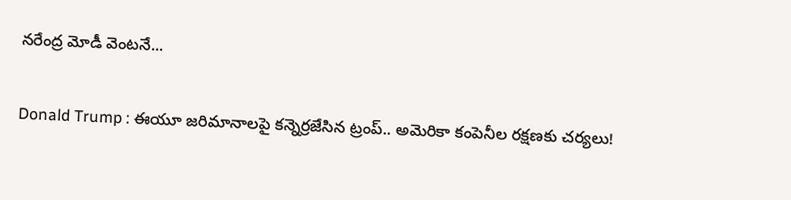నరేంద్ర మోడీ వెంటనే...

Donald Trump : ఈయూ జరిమానాలపై కన్నెర్రజేసిన ట్రంప్‌.. అమెరికా కంపెనీల రక్షణకు చర్యలు!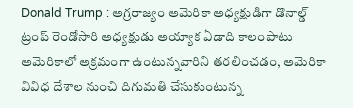Donald Trump : అగ్రరాజ్యం అమెరికా అధ్యక్షుడిగా డొనాల్డ్‌ ట్రంప్‌ రెండోసారి అధ్యక్షుడు అయ్యాక ఏడాది కాలంపాటు అమెరికాలో అక్రమంగా ఉంటున్నవారిని తరలించడం, అమెరికా వివిధ దేశాల నుంచి దిగుమతి చేసుకుంటున్న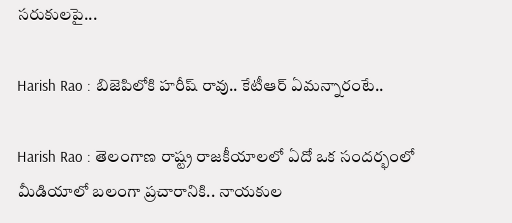సరుకులపై...

Harish Rao : బిజెపిలోకి హరీష్ రావు.. కేటీఆర్ ఏమన్నారంటే..

Harish Rao : తెలంగాణ రాష్ట్ర రాజకీయాలలో ఏదో ఒక సందర్భంలో మీడియాలో బలంగా ప్రచారానికి.. నాయకుల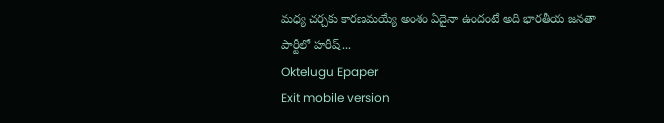మధ్య చర్చకు కారణమయ్యే అంశం ఏదైనా ఉందంటే అది భారతీయ జనతా పార్టీలో హరీష్...
Oktelugu Epaper
Exit mobile version